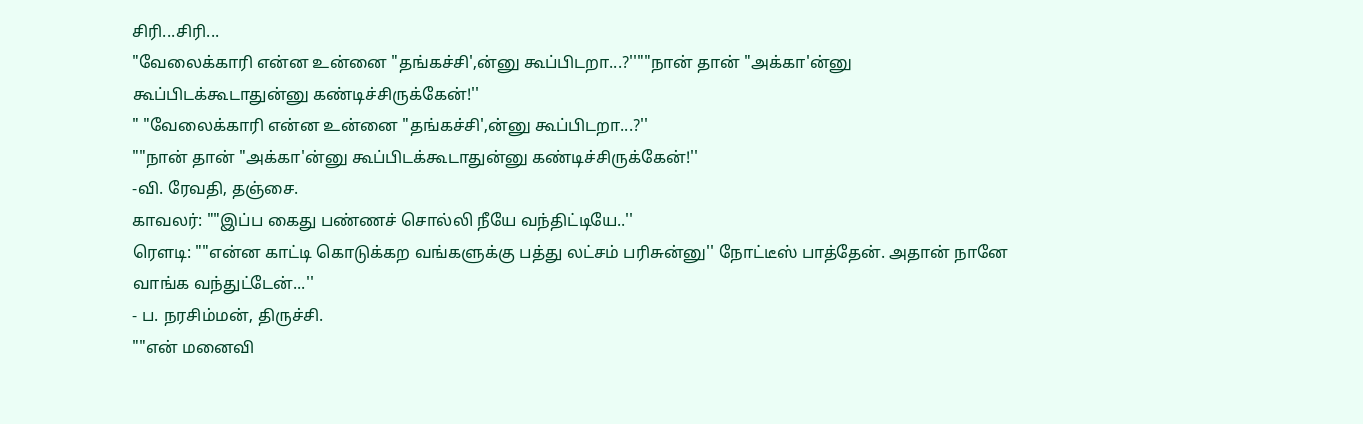சிரி...சிரி...
"வேலைக்காரி என்ன உன்னை "தங்கச்சி',ன்னு கூப்பிடறா...?''""நான் தான் "அக்கா'ன்னு கூப்பிடக்கூடாதுன்னு கண்டிச்சிருக்கேன்!''
" "வேலைக்காரி என்ன உன்னை "தங்கச்சி',ன்னு கூப்பிடறா...?''
""நான் தான் "அக்கா'ன்னு கூப்பிடக்கூடாதுன்னு கண்டிச்சிருக்கேன்!''
-வி. ரேவதி, தஞ்சை.
காவலர்: ""இப்ப கைது பண்ணச் சொல்லி நீயே வந்திட்டியே..''
ரௌடி: ""என்ன காட்டி கொடுக்கற வங்களுக்கு பத்து லட்சம் பரிசுன்னு'' நோட்டீஸ் பாத்தேன். அதான் நானே வாங்க வந்துட்டேன்...''
- ப. நரசிம்மன், திருச்சி.
""என் மனைவி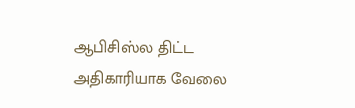ஆபிசிஸ்ல திட்ட அதிகாரியாக வேலை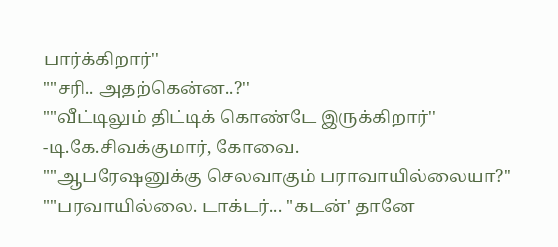பார்க்கிறார்''
""சரி.. அதற்கென்ன..?''
""வீட்டிலும் திட்டிக் கொண்டே இருக்கிறார்''
-டி.கே.சிவக்குமார், கோவை.
""ஆபரேஷனுக்கு செலவாகும் பராவாயில்லையா?''
""பரவாயில்லை. டாக்டர்... "கடன்' தானே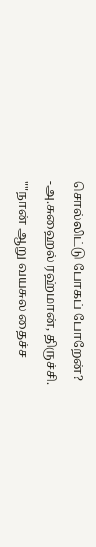சொல்லிட்டு போகப் போறேன்?
-அ.சுஹைல் ரஹ்மான், திருச்சி.
""நான் ஆறு வயசுல தைச்ச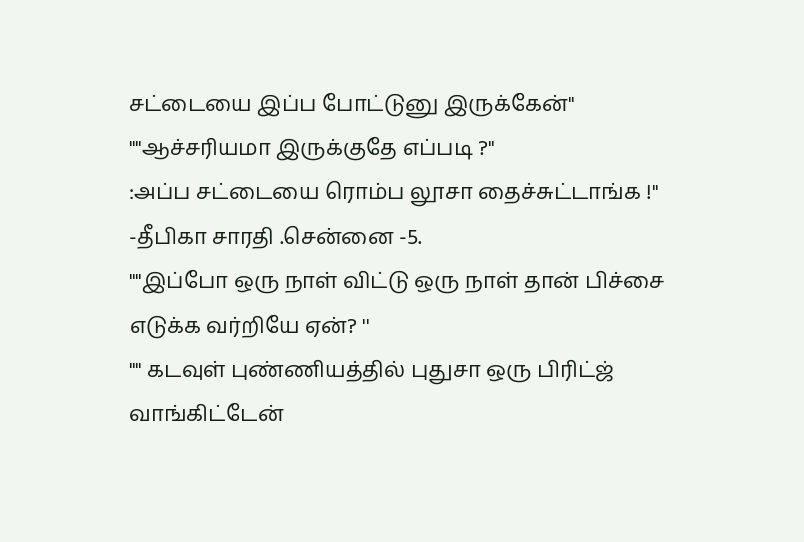சட்டையை இப்ப போட்டுனு இருக்கேன்''
""ஆச்சரியமா இருக்குதே எப்படி ?''
:அப்ப சட்டையை ரொம்ப லூசா தைச்சுட்டாங்க !''
-தீபிகா சாரதி .சென்னை -5.
""இப்போ ஒரு நாள் விட்டு ஒரு நாள் தான் பிச்சை எடுக்க வர்றியே ஏன்? ''
"" கடவுள் புண்ணியத்தில் புதுசா ஒரு பிரிட்ஜ் வாங்கிட்டேன்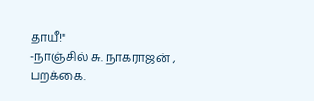தாயீ!''
-நாஞ்சில் சு. நாகராஜன் , பறக்கை.